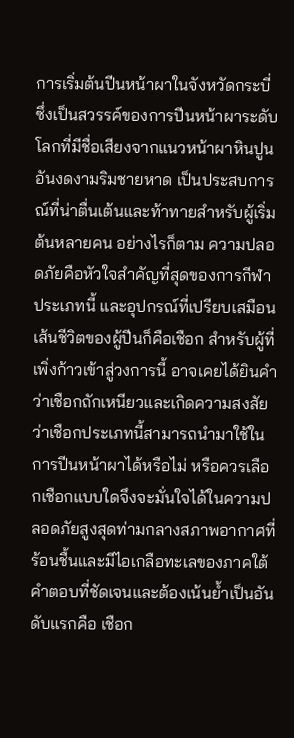การเริ่มต้นปีนหน้าผาในจังหวัดกระบี่ ซึ่งเป็นสวรรค์ของการปีนหน้าผาระดับโลกที่มีชื่อเสียงจากแนวหน้าผาหินปูนอันงดงามริมชายหาด เป็นประสบการณ์ที่น่าตื่นเต้นและท้าทายสำหรับผู้เริ่มต้นหลายคน อย่างไรก็ตาม ความปลอดภัยคือหัวใจสำคัญที่สุดของการกีฬาประเภทนี้ และอุปกรณ์ที่เปรียบเสมือนเส้นชีวิตของผู้ปีนก็คือเชือก สำหรับผู้ที่เพิ่งก้าวเข้าสู่วงการนี้ อาจเคยได้ยินคำว่าเชือกถักเหนียวและเกิดความสงสัยว่าเชือกประเภทนี้สามารถนำมาใช้ในการปีนหน้าผาได้หรือไม่ หรือควรเลือกเชือกแบบใดจึงจะมั่นใจได้ในความปลอดภัยสูงสุดท่ามกลางสภาพอากาศที่ร้อนชื้นและมีไอเกลือทะเลของภาคใต้
คำตอบที่ชัดเจนและต้องเน้นย้ำเป็นอันดับแรกคือ เชือก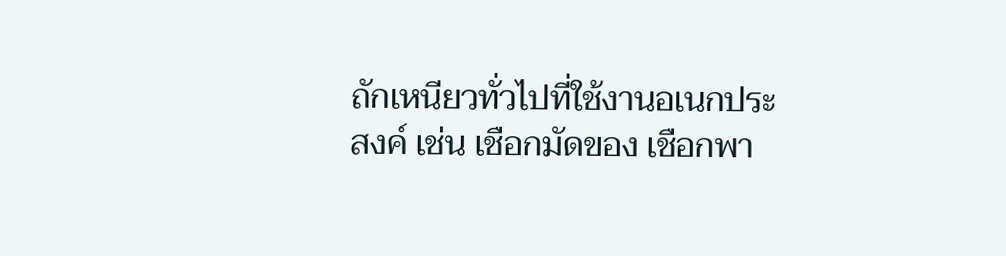ถักเหนียวทั่วไปที่ใช้งานอเนกประสงค์ เช่น เชือกมัดของ เชือกพา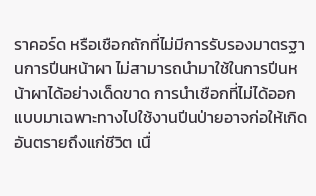ราคอร์ด หรือเชือกถักที่ไม่มีการรับรองมาตรฐานการปีนหน้าผา ไม่สามารถนำมาใช้ในการปีนหน้าผาได้อย่างเด็ดขาด การนำเชือกที่ไม่ได้ออกแบบมาเฉพาะทางไปใช้งานปีนป่ายอาจก่อให้เกิดอันตรายถึงแก่ชีวิต เนื่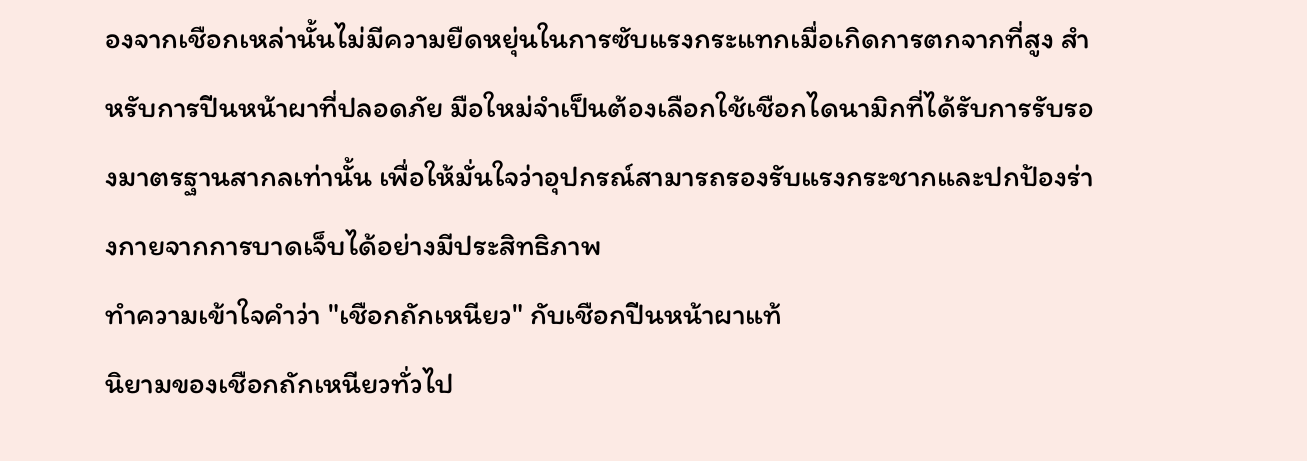องจากเชือกเหล่านั้นไม่มีความยืดหยุ่นในการซับแรงกระแทกเมื่อเกิดการตกจากที่สูง สำหรับการปีนหน้าผาที่ปลอดภัย มือใหม่จำเป็นต้องเลือกใช้เชือกไดนามิกที่ได้รับการรับรองมาตรฐานสากลเท่านั้น เพื่อให้มั่นใจว่าอุปกรณ์สามารถรองรับแรงกระชากและปกป้องร่างกายจากการบาดเจ็บได้อย่างมีประสิทธิภาพ
ทำความเข้าใจคำว่า "เชือกถักเหนียว" กับเชือกปีนหน้าผาแท้
นิยามของเชือกถักเหนียวทั่วไป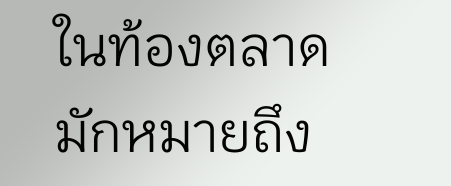ในท้องตลาด มักหมายถึง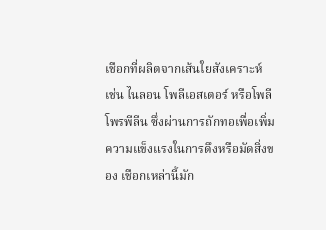เชือกที่ผลิตจากเส้นใยสังเคราะห์ เช่น ไนลอน โพลีเอสเตอร์ หรือโพลีโพรพีลีน ซึ่งผ่านการถักทอเพื่อเพิ่มความแข็งแรงในการดึงหรือมัดสิ่งของ เชือกเหล่านี้มัก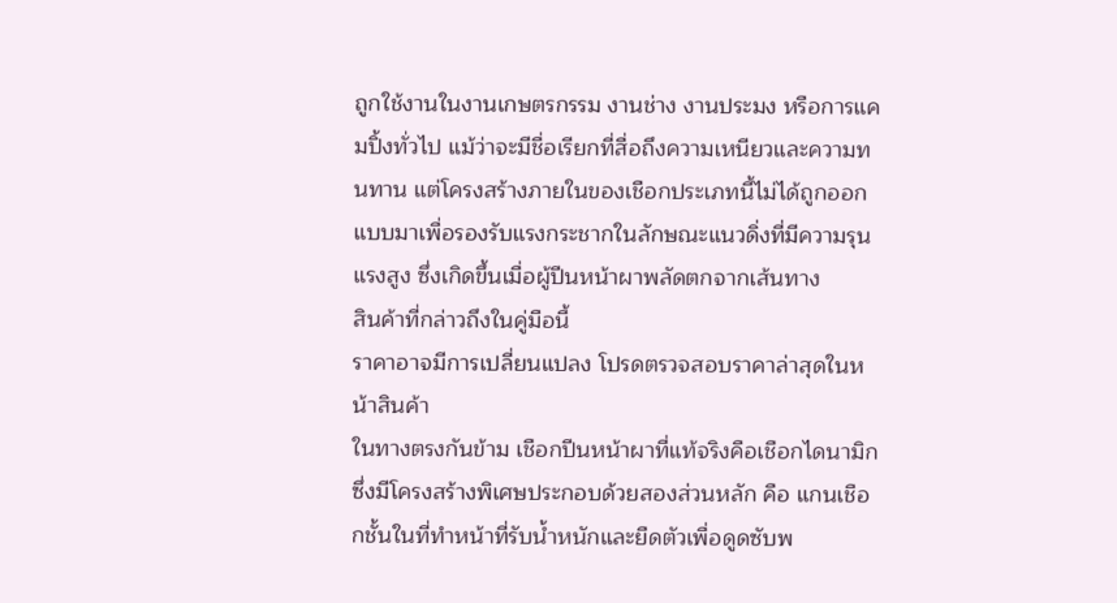ถูกใช้งานในงานเกษตรกรรม งานช่าง งานประมง หรือการแคมปิ้งทั่วไป แม้ว่าจะมีชื่อเรียกที่สื่อถึงความเหนียวและความทนทาน แต่โครงสร้างภายในของเชือกประเภทนี้ไม่ได้ถูกออกแบบมาเพื่อรองรับแรงกระชากในลักษณะแนวดิ่งที่มีความรุนแรงสูง ซึ่งเกิดขึ้นเมื่อผู้ปีนหน้าผาพลัดตกจากเส้นทาง
สินค้าที่กล่าวถึงในคู่มือนี้
ราคาอาจมีการเปลี่ยนแปลง โปรดตรวจสอบราคาล่าสุดในหน้าสินค้า
ในทางตรงกันข้าม เชือกปีนหน้าผาที่แท้จริงคือเชือกไดนามิก ซึ่งมีโครงสร้างพิเศษประกอบด้วยสองส่วนหลัก คือ แกนเชือกชั้นในที่ทำหน้าที่รับน้ำหนักและยืดตัวเพื่อดูดซับพ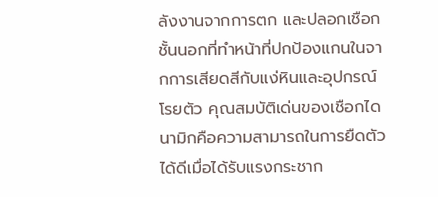ลังงานจากการตก และปลอกเชือกชั้นนอกที่ทำหน้าที่ปกป้องแกนในจากการเสียดสีกับแง่หินและอุปกรณ์โรยตัว คุณสมบัติเด่นของเชือกไดนามิกคือความสามารถในการยืดตัวได้ดีเมื่อได้รับแรงกระชาก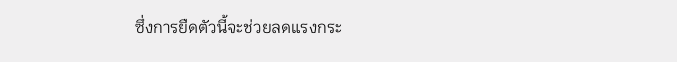ซึ่งการยืดตัวนี้จะช่วยลดแรงกระ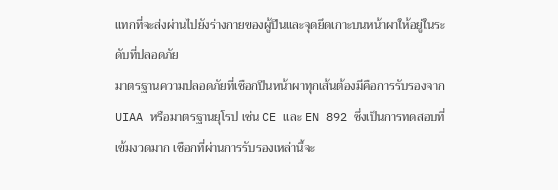แทกที่จะส่งผ่านไปยังร่างกายของผู้ปีนและจุดยึดเกาะบนหน้าผาให้อยู่ในระดับที่ปลอดภัย
มาตรฐานความปลอดภัยที่เชือกปีนหน้าผาทุกเส้นต้องมีคือการรับรองจาก UIAA หรือมาตรฐานยุโรป เช่น CE และ EN 892 ซึ่งเป็นการทดสอบที่เข้มงวดมาก เชือกที่ผ่านการรับรองเหล่านี้จะ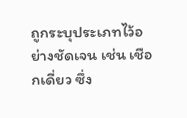ถูกระบุประเภทไว้อย่างชัดเจน เช่น เชือกเดี่ยว ซึ่ง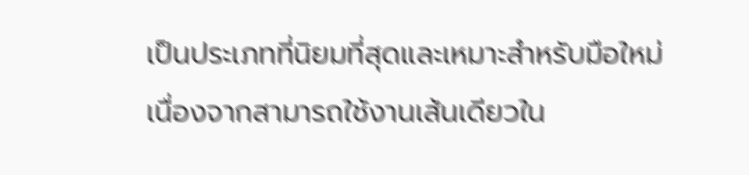เป็นประเภทที่นิยมที่สุดและเหมาะสำหรับมือใหม่ เนื่องจากสามารถใช้งานเส้นเดียวใน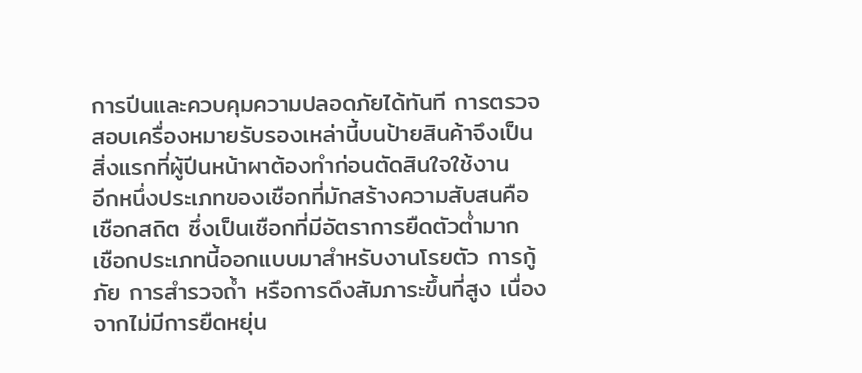การปีนและควบคุมความปลอดภัยได้ทันที การตรวจสอบเครื่องหมายรับรองเหล่านี้บนป้ายสินค้าจึงเป็นสิ่งแรกที่ผู้ปีนหน้าผาต้องทำก่อนตัดสินใจใช้งาน
อีกหนึ่งประเภทของเชือกที่มักสร้างความสับสนคือเชือกสถิต ซึ่งเป็นเชือกที่มีอัตราการยืดตัวต่ำมาก เชือกประเภทนี้ออกแบบมาสำหรับงานโรยตัว การกู้ภัย การสำรวจถ้ำ หรือการดึงสัมภาระขึ้นที่สูง เนื่องจากไม่มีการยืดหยุ่น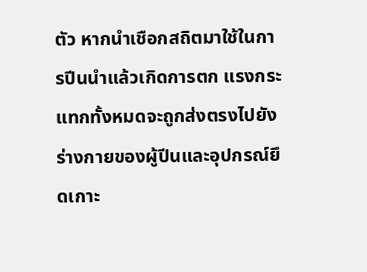ตัว หากนำเชือกสถิตมาใช้ในการปีนนำแล้วเกิดการตก แรงกระแทกทั้งหมดจะถูกส่งตรงไปยังร่างกายของผู้ปีนและอุปกรณ์ยึดเกาะ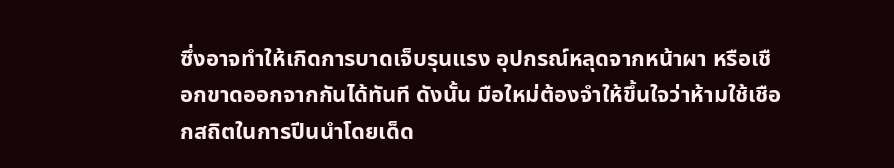ซึ่งอาจทำให้เกิดการบาดเจ็บรุนแรง อุปกรณ์หลุดจากหน้าผา หรือเชือกขาดออกจากกันได้ทันที ดังนั้น มือใหม่ต้องจำให้ขึ้นใจว่าห้ามใช้เชือกสถิตในการปีนนำโดยเด็ด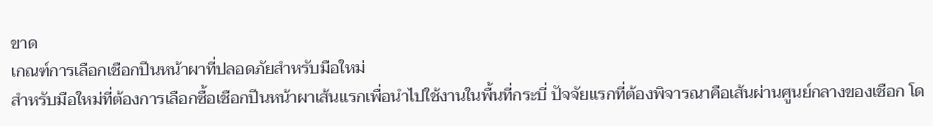ขาด
เกณฑ์การเลือกเชือกปีนหน้าผาที่ปลอดภัยสำหรับมือใหม่
สำหรับมือใหม่ที่ต้องการเลือกซื้อเชือกปีนหน้าผาเส้นแรกเพื่อนำไปใช้งานในพื้นที่กระบี่ ปัจจัยแรกที่ต้องพิจารณาคือเส้นผ่านศูนย์กลางของเชือก โด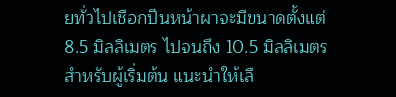ยทั่วไปเชือกปีนหน้าผาจะมีขนาดตั้งแต่ 8.5 มิลลิเมตร ไปจนถึง 10.5 มิลลิเมตร สำหรับผู้เริ่มต้น แนะนำให้เลื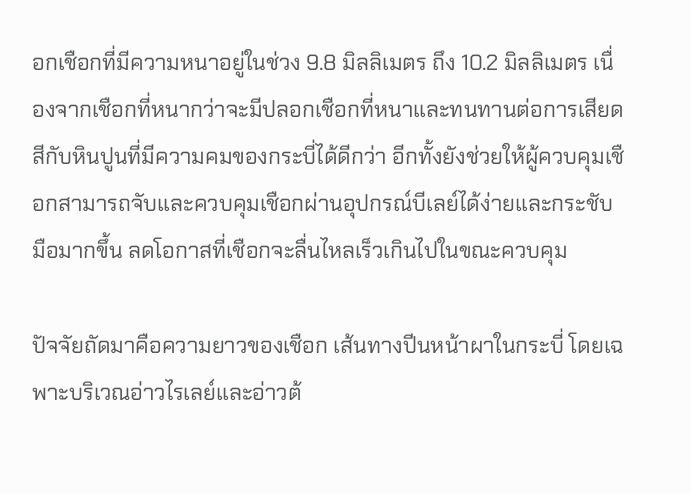อกเชือกที่มีความหนาอยู่ในช่วง 9.8 มิลลิเมตร ถึง 10.2 มิลลิเมตร เนื่องจากเชือกที่หนากว่าจะมีปลอกเชือกที่หนาและทนทานต่อการเสียดสีกับหินปูนที่มีความคมของกระบี่ได้ดีกว่า อีกทั้งยังช่วยให้ผู้ควบคุมเชือกสามารถจับและควบคุมเชือกผ่านอุปกรณ์บีเลย์ได้ง่ายและกระชับมือมากขึ้น ลดโอกาสที่เชือกจะลื่นไหลเร็วเกินไปในขณะควบคุม

ปัจจัยถัดมาคือความยาวของเชือก เส้นทางปีนหน้าผาในกระบี่ โดยเฉพาะบริเวณอ่าวไรเลย์และอ่าวต้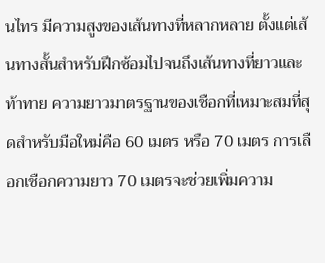นไทร มีความสูงของเส้นทางที่หลากหลาย ตั้งแต่เส้นทางสั้นสำหรับฝึกซ้อมไปจนถึงเส้นทางที่ยาวและท้าทาย ความยาวมาตรฐานของเชือกที่เหมาะสมที่สุดสำหรับมือใหม่คือ 60 เมตร หรือ 70 เมตร การเลือกเชือกความยาว 70 เมตรจะช่วยเพิ่มความ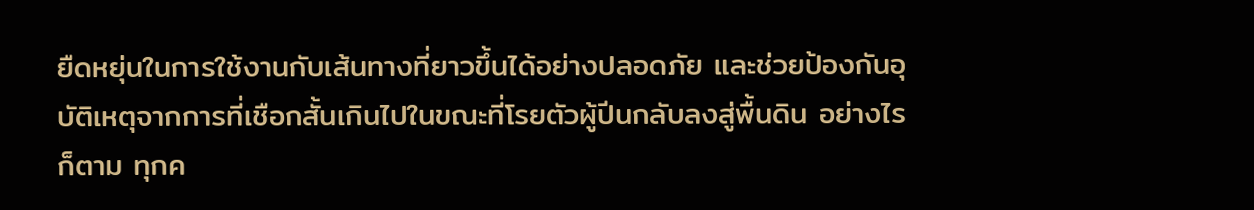ยืดหยุ่นในการใช้งานกับเส้นทางที่ยาวขึ้นได้อย่างปลอดภัย และช่วยป้องกันอุบัติเหตุจากการที่เชือกสั้นเกินไปในขณะที่โรยตัวผู้ปีนกลับลงสู่พื้นดิน อย่างไรก็ตาม ทุกค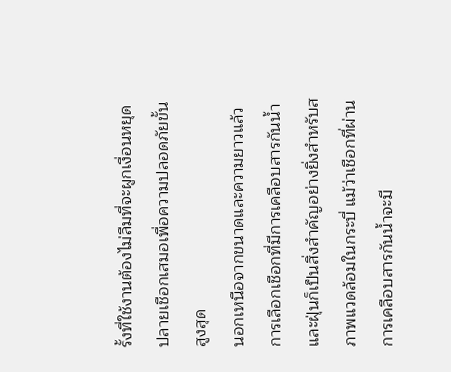รั้งที่ใช้งานต้องไม่ลืมที่จะผูกเงื่อนหยุดปลายเชือกเสมอเพื่อความปลอดภัยขั้นสูงสุด
นอกเหนือจากขนาดและความยาวแล้ว การเลือกเชือกที่มีการเคลือบสารกันน้ำและฝุ่นก็เป็นสิ่งสำคัญอย่างยิ่งสำหรับสภาพแวดล้อมในกระบี่ แม้ว่าเชือกที่ผ่านการเคลือบสารกันน้ำจะมี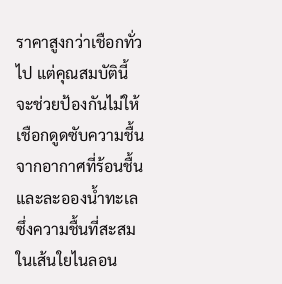ราคาสูงกว่าเชือกทั่วไป แต่คุณสมบัตินี้จะช่วยป้องกันไม่ให้เชือกดูดซับความชื้นจากอากาศที่ร้อนชื้นและละอองน้ำทะเล ซึ่งความชื้นที่สะสมในเส้นใยไนลอน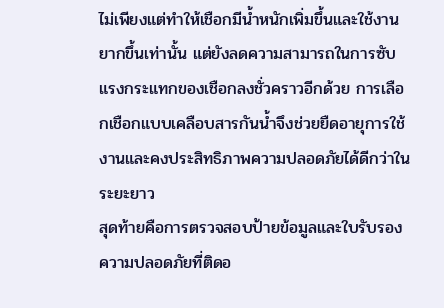ไม่เพียงแต่ทำให้เชือกมีน้ำหนักเพิ่มขึ้นและใช้งานยากขึ้นเท่านั้น แต่ยังลดความสามารถในการซับแรงกระแทกของเชือกลงชั่วคราวอีกด้วย การเลือกเชือกแบบเคลือบสารกันน้ำจึงช่วยยืดอายุการใช้งานและคงประสิทธิภาพความปลอดภัยได้ดีกว่าในระยะยาว
สุดท้ายคือการตรวจสอบป้ายข้อมูลและใบรับรองความปลอดภัยที่ติดอ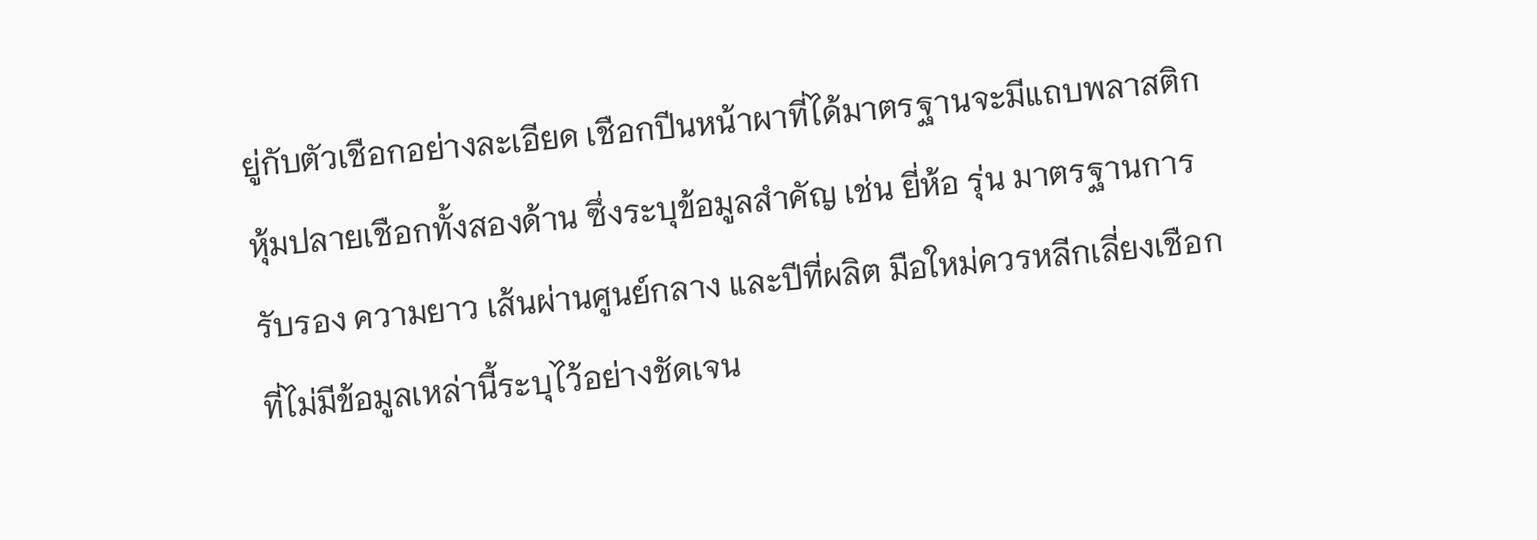ยู่กับตัวเชือกอย่างละเอียด เชือกปีนหน้าผาที่ได้มาตรฐานจะมีแถบพลาสติกหุ้มปลายเชือกทั้งสองด้าน ซึ่งระบุข้อมูลสำคัญ เช่น ยี่ห้อ รุ่น มาตรฐานการรับรอง ความยาว เส้นผ่านศูนย์กลาง และปีที่ผลิต มือใหม่ควรหลีกเลี่ยงเชือกที่ไม่มีข้อมูลเหล่านี้ระบุไว้อย่างชัดเจน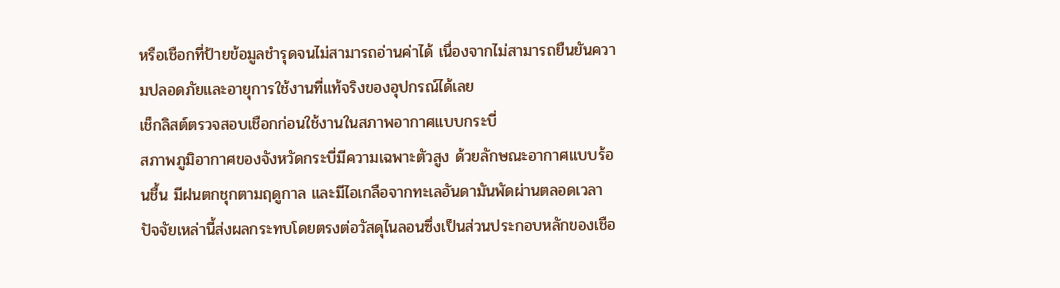หรือเชือกที่ป้ายข้อมูลชำรุดจนไม่สามารถอ่านค่าได้ เนื่องจากไม่สามารถยืนยันความปลอดภัยและอายุการใช้งานที่แท้จริงของอุปกรณ์ได้เลย
เช็กลิสต์ตรวจสอบเชือกก่อนใช้งานในสภาพอากาศแบบกระบี่
สภาพภูมิอากาศของจังหวัดกระบี่มีความเฉพาะตัวสูง ด้วยลักษณะอากาศแบบร้อนชื้น มีฝนตกชุกตามฤดูกาล และมีไอเกลือจากทะเลอันดามันพัดผ่านตลอดเวลา ปัจจัยเหล่านี้ส่งผลกระทบโดยตรงต่อวัสดุไนลอนซึ่งเป็นส่วนประกอบหลักของเชือ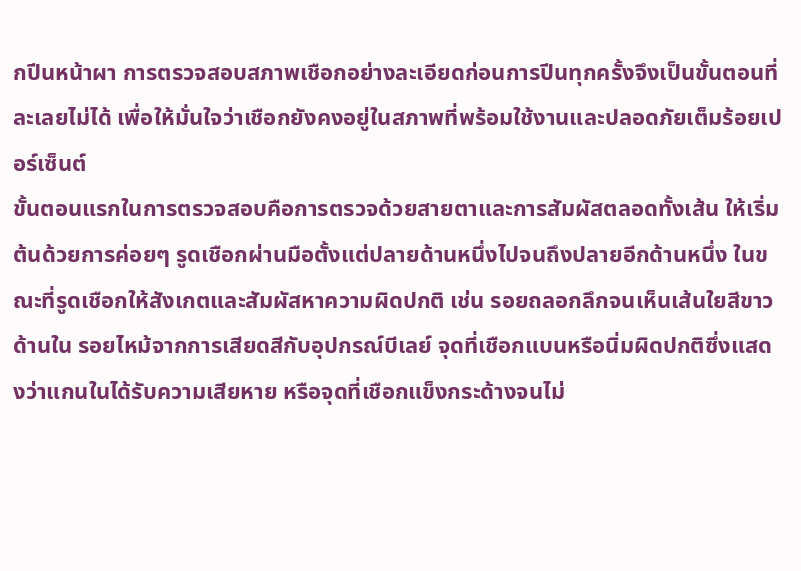กปีนหน้าผา การตรวจสอบสภาพเชือกอย่างละเอียดก่อนการปีนทุกครั้งจึงเป็นขั้นตอนที่ละเลยไม่ได้ เพื่อให้มั่นใจว่าเชือกยังคงอยู่ในสภาพที่พร้อมใช้งานและปลอดภัยเต็มร้อยเปอร์เซ็นต์
ขั้นตอนแรกในการตรวจสอบคือการตรวจด้วยสายตาและการสัมผัสตลอดทั้งเส้น ให้เริ่มต้นด้วยการค่อยๆ รูดเชือกผ่านมือตั้งแต่ปลายด้านหนึ่งไปจนถึงปลายอีกด้านหนึ่ง ในขณะที่รูดเชือกให้สังเกตและสัมผัสหาความผิดปกติ เช่น รอยถลอกลึกจนเห็นเส้นใยสีขาวด้านใน รอยไหม้จากการเสียดสีกับอุปกรณ์บีเลย์ จุดที่เชือกแบนหรือนิ่มผิดปกติซึ่งแสดงว่าแกนในได้รับความเสียหาย หรือจุดที่เชือกแข็งกระด้างจนไม่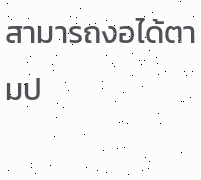สามารถงอได้ตามป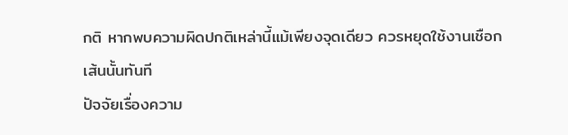กติ หากพบความผิดปกติเหล่านี้แม้เพียงจุดเดียว ควรหยุดใช้งานเชือกเส้นนั้นทันที
ปัจจัยเรื่องความ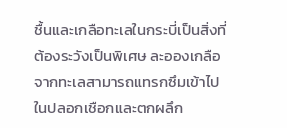ชื้นและเกลือทะเลในกระบี่เป็นสิ่งที่ต้องระวังเป็นพิเศษ ละอองเกลือจากทะเลสามารถแทรกซึมเข้าไปในปลอกเชือกและตกผลึก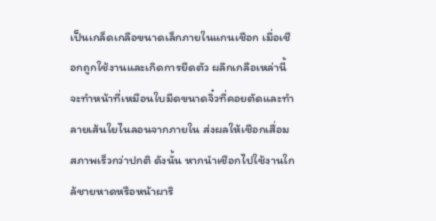เป็นเกล็ดเกลือขนาดเล็กภายในแกนเชือก เมื่อเชือกถูกใช้งานและเกิดการยืดตัว ผลึกเกลือเหล่านี้จะทำหน้าที่เหมือนใบมีดขนาดจิ๋วที่คอยตัดและทำลายเส้นใยไนลอนจากภายใน ส่งผลให้เชือกเสื่อมสภาพเร็วกว่าปกติ ดังนั้น หากนำเชือกไปใช้งานใกล้ชายหาดหรือหน้าผาริ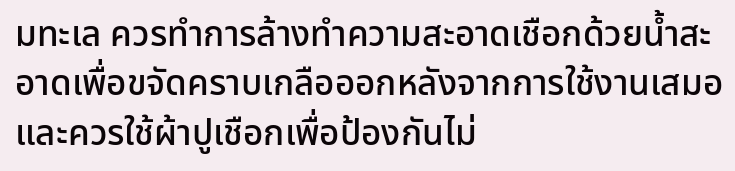มทะเล ควรทำการล้างทำความสะอาดเชือกด้วยน้ำสะอาดเพื่อขจัดคราบเกลือออกหลังจากการใช้งานเสมอ และควรใช้ผ้าปูเชือกเพื่อป้องกันไม่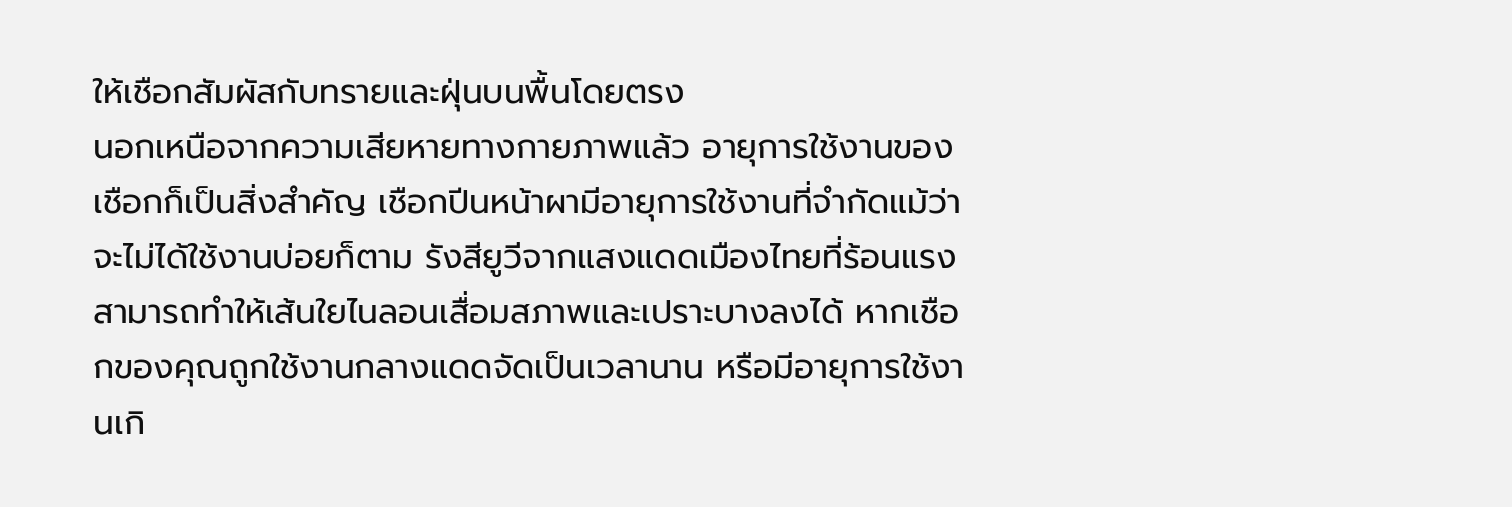ให้เชือกสัมผัสกับทรายและฝุ่นบนพื้นโดยตรง
นอกเหนือจากความเสียหายทางกายภาพแล้ว อายุการใช้งานของเชือกก็เป็นสิ่งสำคัญ เชือกปีนหน้าผามีอายุการใช้งานที่จำกัดแม้ว่าจะไม่ได้ใช้งานบ่อยก็ตาม รังสียูวีจากแสงแดดเมืองไทยที่ร้อนแรงสามารถทำให้เส้นใยไนลอนเสื่อมสภาพและเปราะบางลงได้ หากเชือกของคุณถูกใช้งานกลางแดดจัดเป็นเวลานาน หรือมีอายุการใช้งานเกิ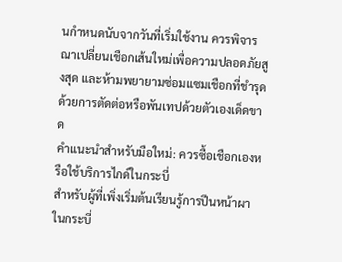นกำหนดนับจากวันที่เริ่มใช้งาน ควรพิจารณาเปลี่ยนเชือกเส้นใหม่เพื่อความปลอดภัยสูงสุด และห้ามพยายามซ่อมแซมเชือกที่ชำรุดด้วยการตัดต่อหรือพันเทปด้วยตัวเองเด็ดขาด
คำแนะนำสำหรับมือใหม่: ควรซื้อเชือกเองหรือใช้บริการไกด์ในกระบี่
สำหรับผู้ที่เพิ่งเริ่มต้นเรียนรู้การปีนหน้าผาในกระบี่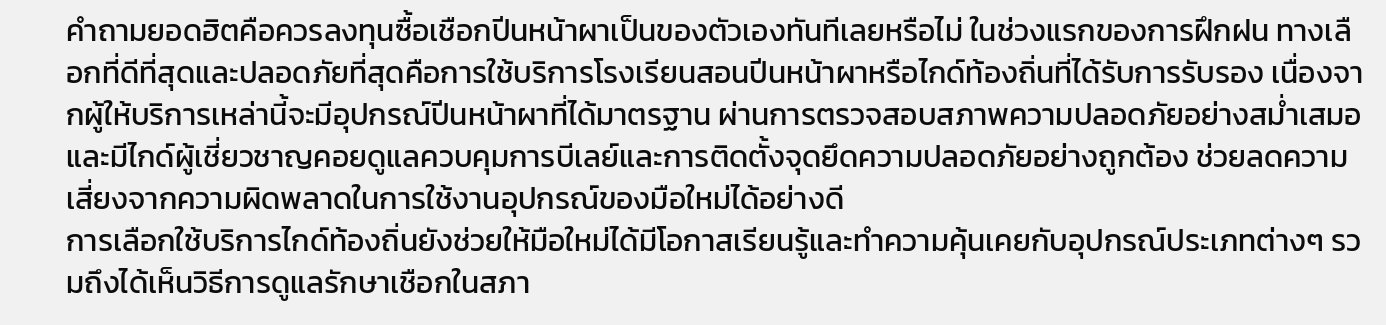คำถามยอดฮิตคือควรลงทุนซื้อเชือกปีนหน้าผาเป็นของตัวเองทันทีเลยหรือไม่ ในช่วงแรกของการฝึกฝน ทางเลือกที่ดีที่สุดและปลอดภัยที่สุดคือการใช้บริการโรงเรียนสอนปีนหน้าผาหรือไกด์ท้องถิ่นที่ได้รับการรับรอง เนื่องจากผู้ให้บริการเหล่านี้จะมีอุปกรณ์ปีนหน้าผาที่ได้มาตรฐาน ผ่านการตรวจสอบสภาพความปลอดภัยอย่างสม่ำเสมอ และมีไกด์ผู้เชี่ยวชาญคอยดูแลควบคุมการบีเลย์และการติดตั้งจุดยึดความปลอดภัยอย่างถูกต้อง ช่วยลดความเสี่ยงจากความผิดพลาดในการใช้งานอุปกรณ์ของมือใหม่ได้อย่างดี
การเลือกใช้บริการไกด์ท้องถิ่นยังช่วยให้มือใหม่ได้มีโอกาสเรียนรู้และทำความคุ้นเคยกับอุปกรณ์ประเภทต่างๆ รวมถึงได้เห็นวิธีการดูแลรักษาเชือกในสภา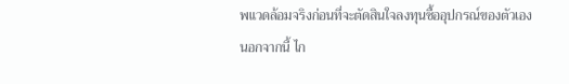พแวดล้อมจริงก่อนที่จะตัดสินใจลงทุนซื้ออุปกรณ์ของตัวเอง นอกจากนี้ ไก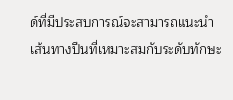ด์ที่มีประสบการณ์จะสามารถแนะนำเส้นทางปีนที่เหมาะสมกับระดับทักษะ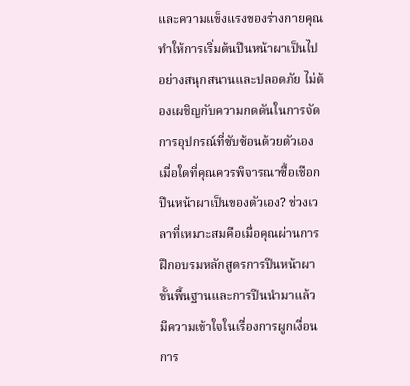และความแข็งแรงของร่างกายคุณ ทำให้การเริ่มต้นปีนหน้าผาเป็นไปอย่างสนุกสนานและปลอดภัย ไม่ต้องเผชิญกับความกดดันในการจัดการอุปกรณ์ที่ซับซ้อนด้วยตัวเอง
เมื่อใดที่คุณควรพิจารณาซื้อเชือกปีนหน้าผาเป็นของตัวเอง? ช่วงเวลาที่เหมาะสมคือเมื่อคุณผ่านการฝึกอบรมหลักสูตรการปีนหน้าผาขั้นพื้นฐานและการปีนนำมาแล้ว มีความเข้าใจในเรื่องการผูกเงื่อน การ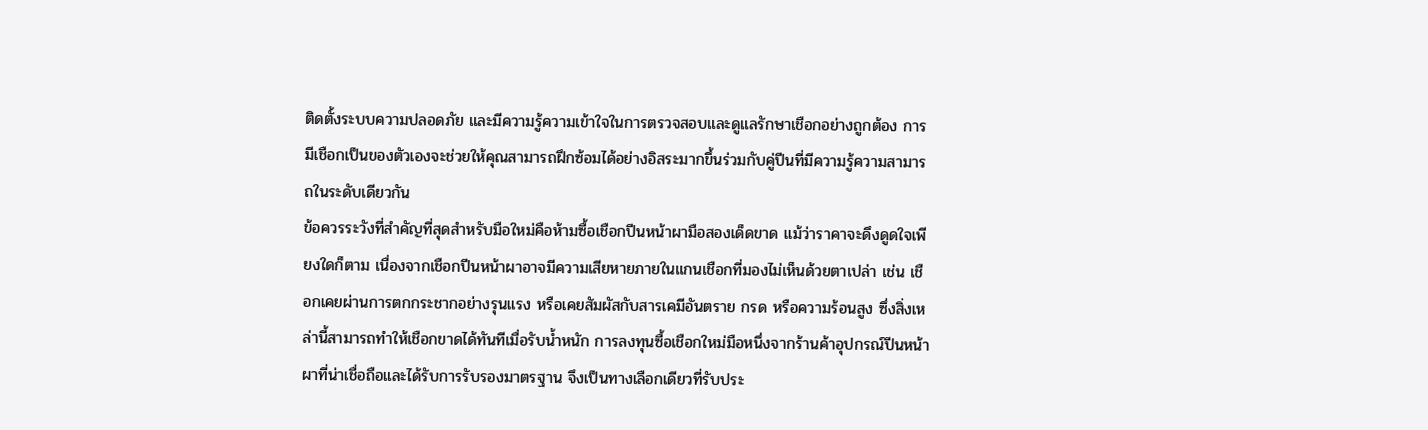ติดตั้งระบบความปลอดภัย และมีความรู้ความเข้าใจในการตรวจสอบและดูแลรักษาเชือกอย่างถูกต้อง การมีเชือกเป็นของตัวเองจะช่วยให้คุณสามารถฝึกซ้อมได้อย่างอิสระมากขึ้นร่วมกับคู่ปีนที่มีความรู้ความสามารถในระดับเดียวกัน
ข้อควรระวังที่สำคัญที่สุดสำหรับมือใหม่คือห้ามซื้อเชือกปีนหน้าผามือสองเด็ดขาด แม้ว่าราคาจะดึงดูดใจเพียงใดก็ตาม เนื่องจากเชือกปีนหน้าผาอาจมีความเสียหายภายในแกนเชือกที่มองไม่เห็นด้วยตาเปล่า เช่น เชือกเคยผ่านการตกกระชากอย่างรุนแรง หรือเคยสัมผัสกับสารเคมีอันตราย กรด หรือความร้อนสูง ซึ่งสิ่งเหล่านี้สามารถทำให้เชือกขาดได้ทันทีเมื่อรับน้ำหนัก การลงทุนซื้อเชือกใหม่มือหนึ่งจากร้านค้าอุปกรณ์ปีนหน้าผาที่น่าเชื่อถือและได้รับการรับรองมาตรฐาน จึงเป็นทางเลือกเดียวที่รับประ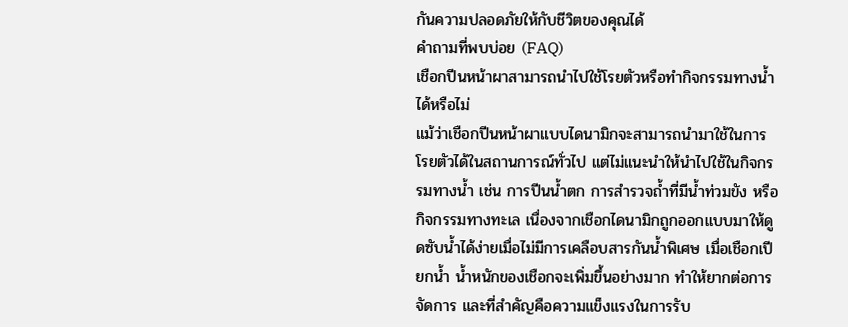กันความปลอดภัยให้กับชีวิตของคุณได้
คำถามที่พบบ่อย (FAQ)
เชือกปีนหน้าผาสามารถนำไปใช้โรยตัวหรือทำกิจกรรมทางน้ำได้หรือไม่
แม้ว่าเชือกปีนหน้าผาแบบไดนามิกจะสามารถนำมาใช้ในการโรยตัวได้ในสถานการณ์ทั่วไป แต่ไม่แนะนำให้นำไปใช้ในกิจกรรมทางน้ำ เช่น การปีนน้ำตก การสำรวจถ้ำที่มีน้ำท่วมขัง หรือกิจกรรมทางทะเล เนื่องจากเชือกไดนามิกถูกออกแบบมาให้ดูดซับน้ำได้ง่ายเมื่อไม่มีการเคลือบสารกันน้ำพิเศษ เมื่อเชือกเปียกน้ำ น้ำหนักของเชือกจะเพิ่มขึ้นอย่างมาก ทำให้ยากต่อการจัดการ และที่สำคัญคือความแข็งแรงในการรับ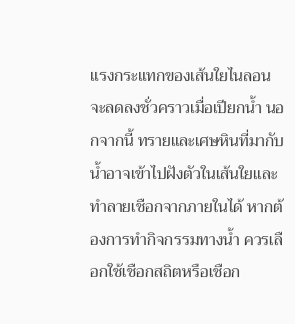แรงกระแทกของเส้นใยไนลอนจะลดลงชั่วคราวเมื่อเปียกน้ำ นอกจากนี้ ทรายและเศษหินที่มากับน้ำอาจเข้าไปฝังตัวในเส้นใยและทำลายเชือกจากภายในได้ หากต้องการทำกิจกรรมทางน้ำ ควรเลือกใช้เชือกสถิตหรือเชือก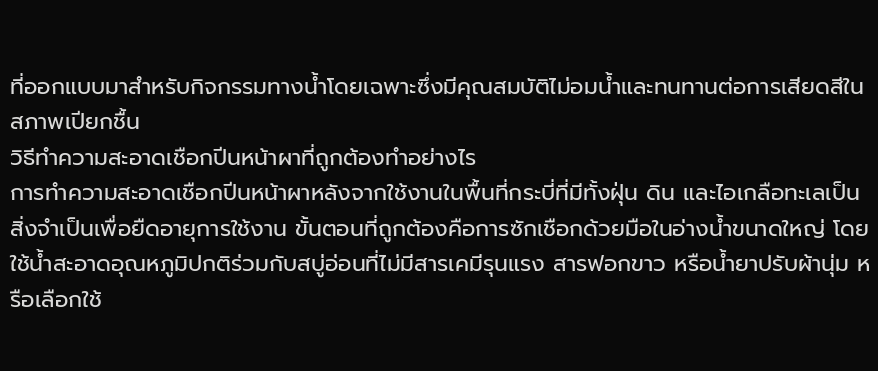ที่ออกแบบมาสำหรับกิจกรรมทางน้ำโดยเฉพาะซึ่งมีคุณสมบัติไม่อมน้ำและทนทานต่อการเสียดสีในสภาพเปียกชื้น
วิธีทำความสะอาดเชือกปีนหน้าผาที่ถูกต้องทำอย่างไร
การทำความสะอาดเชือกปีนหน้าผาหลังจากใช้งานในพื้นที่กระบี่ที่มีทั้งฝุ่น ดิน และไอเกลือทะเลเป็นสิ่งจำเป็นเพื่อยืดอายุการใช้งาน ขั้นตอนที่ถูกต้องคือการซักเชือกด้วยมือในอ่างน้ำขนาดใหญ่ โดยใช้น้ำสะอาดอุณหภูมิปกติร่วมกับสบู่อ่อนที่ไม่มีสารเคมีรุนแรง สารฟอกขาว หรือน้ำยาปรับผ้านุ่ม หรือเลือกใช้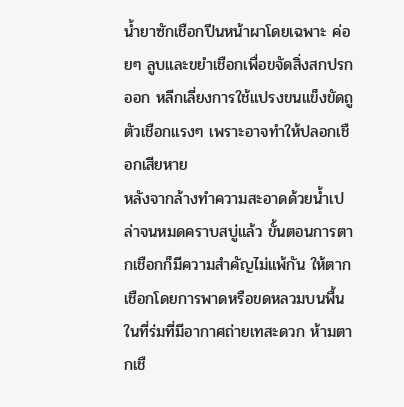น้ำยาซักเชือกปีนหน้าผาโดยเฉพาะ ค่อยๆ ลูบและขยำเชือกเพื่อขจัดสิ่งสกปรกออก หลีกเลี่ยงการใช้แปรงขนแข็งขัดถูตัวเชือกแรงๆ เพราะอาจทำให้ปลอกเชือกเสียหาย
หลังจากล้างทำความสะอาดด้วยน้ำเปล่าจนหมดคราบสบู่แล้ว ขั้นตอนการตากเชือกก็มีความสำคัญไม่แพ้กัน ให้ตากเชือกโดยการพาดหรือขดหลวมบนพื้นในที่ร่มที่มีอากาศถ่ายเทสะดวก ห้ามตากเชื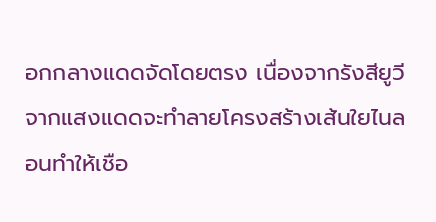อกกลางแดดจัดโดยตรง เนื่องจากรังสียูวีจากแสงแดดจะทำลายโครงสร้างเส้นใยไนลอนทำให้เชือ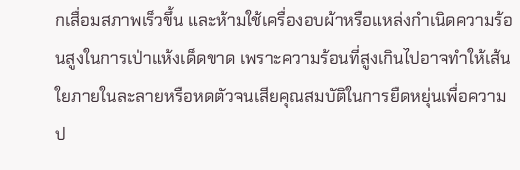กเสื่อมสภาพเร็วขึ้น และห้ามใช้เครื่องอบผ้าหรือแหล่งกำเนิดความร้อนสูงในการเป่าแห้งเด็ดขาด เพราะความร้อนที่สูงเกินไปอาจทำให้เส้นใยภายในละลายหรือหดตัวจนเสียคุณสมบัติในการยืดหยุ่นเพื่อความป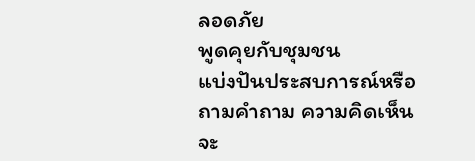ลอดภัย
พูดคุยกับชุมชน
แบ่งปันประสบการณ์หรือถามคำถาม ความคิดเห็นจะ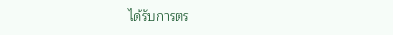ได้รับการตร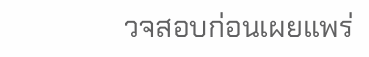วจสอบก่อนเผยแพร่